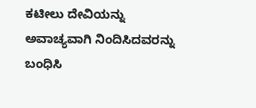ಕಟೀಲು ದೇವಿಯನ್ನು ಅವಾಚ್ಯವಾಗಿ ನಿಂದಿಸಿದವರನ್ನು ಬಂಧಿಸಿ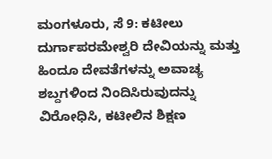ಮಂಗಳೂರು, ಸೆ 9: ಕಟೀಲು ದುರ್ಗಾಪರಮೇಶ್ವರಿ ದೇವಿಯನ್ನು ಮತ್ತು ಹಿಂದೂ ದೇವತೆಗಳನ್ನು ಅವಾಚ್ಯ ಶಬ್ದಗಳಿಂದ ನಿಂದಿಸಿರುವುದನ್ನು ವಿರೋಧಿಸಿ, ಕಟೀಲಿನ ಶಿಕ್ಷಣ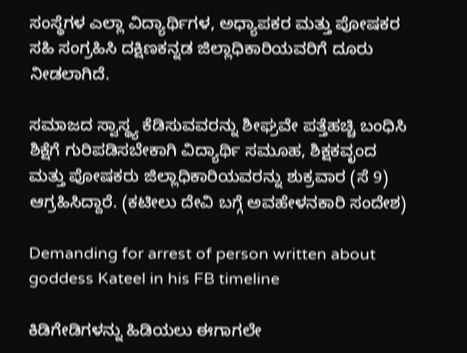ಸಂಸ್ಥೆಗಳ ಎಲ್ಲಾ ವಿದ್ಯಾರ್ಥಿಗಳ, ಅಧ್ಯಾಪಕರ ಮತ್ತು ಪೋಷಕರ ಸಹಿ ಸಂಗ್ರಹಿಸಿ ದಕ್ಷಿಣಕನ್ನಡ ಜಿಲ್ಲಾಧಿಕಾರಿಯವರಿಗೆ ದೂರು ನೀಡಲಾಗಿದೆ.

ಸಮಾಜದ ಸ್ವಾಸ್ಥ್ಯ ಕೆಡಿಸುವವರನ್ನು ಶೀಘ್ರವೇ ಪತ್ತೆಹಚ್ಚಿ ಬಂಧಿಸಿ ಶಿಕ್ಷೆಗೆ ಗುರಿಪಡಿಸಬೇಕಾಗಿ ವಿದ್ಯಾರ್ಥಿ ಸಮೂಹ, ಶಿಕ್ಷಕವೃಂದ ಮತ್ತು ಪೋಷಕರು ಜಿಲ್ಲಾಧಿಕಾರಿಯವರನ್ನು ಶುಕ್ರವಾರ (ಸೆ 9) ಆಗ್ರಹಿಸಿದ್ದಾರೆ. (ಕಟೀಲು ದೇವಿ ಬಗ್ಗೆ ಅವಹೇಳನಕಾರಿ ಸಂದೇಶ)

Demanding for arrest of person written about goddess Kateel in his FB timeline

ಕಿಡಿಗೇಡಿಗಳನ್ನು ಹಿಡಿಯಲು ಈಗಾಗಲೇ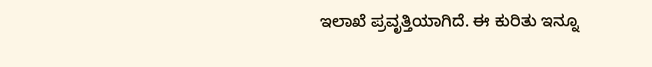ಇಲಾಖೆ ಪ್ರವೃತ್ತಿಯಾಗಿದೆ. ಈ ಕುರಿತು ಇನ್ನೂ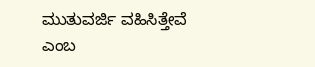ಮುತುವರ್ಜಿ ವಹಿಸಿತ್ತೇವೆ ಎಂಬ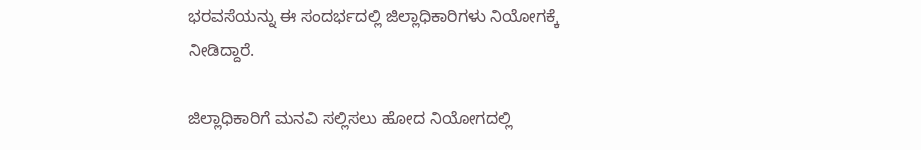ಭರವಸೆಯನ್ನು ಈ ಸಂದರ್ಭದಲ್ಲಿ ಜಿಲ್ಲಾಧಿಕಾರಿಗಳು ನಿಯೋಗಕ್ಕೆ ನೀಡಿದ್ದಾರೆ.

ಜಿಲ್ಲಾಧಿಕಾರಿಗೆ ಮನವಿ ಸಲ್ಲಿಸಲು ಹೋದ ನಿಯೋಗದಲ್ಲಿ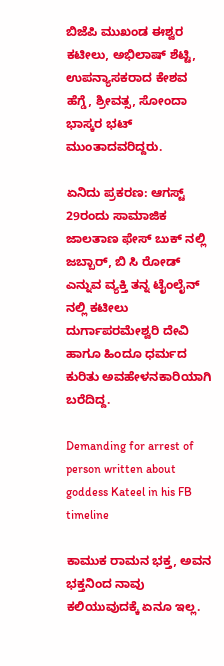ಬಿಜೆಪಿ ಮುಖಂಡ ಈಶ್ವರ ಕಟೀಲು, ಅಭಿಲಾಷ್ ಶೆಟ್ಟಿ, ಉಪನ್ಯಾಸಕರಾದ ಕೇಶವ ಹೆಗ್ಡೆ, ಶ್ರೀವತ್ಸ, ಸೋಂದಾ ಭಾಸ್ಕರ ಭಟ್ ಮುಂತಾದವರಿದ್ದರು.

ಏನಿದು ಪ್ರಕರಣ: ಆಗಸ್ಟ್ 29ರಂದು ಸಾಮಾಜಿಕ ಜಾಲತಾಣ ಫೇಸ್ ಬುಕ್ ನಲ್ಲಿ ಜಬ್ಬಾರ್, ಬಿ ಸಿ ರೋಡ್ ಎನ್ನುವ ವ್ಯಕ್ತಿ ತನ್ನ ಟೈಂಲೈನ್ ನಲ್ಲಿ ಕಟೀಲು ದುರ್ಗಾಪರಮೇಶ್ವರಿ ದೇವಿ ಹಾಗೂ ಹಿಂದೂ ಧರ್ಮದ ಕುರಿತು ಅವಹೇಳನಕಾರಿಯಾಗಿ ಬರೆದಿದ್ದ.

Demanding for arrest of person written about goddess Kateel in his FB timeline

ಕಾಮುಕ ರಾಮನ ಭಕ್ತ, ಅವನ ಭಕ್ತನಿಂದ ನಾವು ಕಲಿಯುವುದಕ್ಕೆ ಏನೂ ಇಲ್ಲ.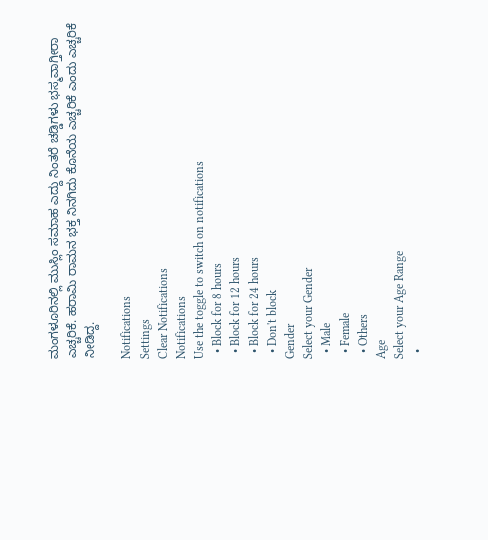ಮಂಗಳೂರಿನಲ್ಲಿ ಮುಸ್ಲಿಂ ಸಮಾಹ ಎದ್ದು ನಿಂತರೆ ಚಡ್ಡಿಗಳು ಭಸ್ಮವಾಗ್ತೀರಾ ಎಚ್ಚರಿಕೆ. ಹರಾಮಿ ರಾಮನ ಭಕ್ತ ನಿನಗಿದು ಕೊನೆಯ ಎಚ್ಚರಿಕೆ ಎಂದು ಎಚ್ಚರಿಕೆ ನೀಡಿದ್ದ.

Notifications
Settings
Clear Notifications
Notifications
Use the toggle to switch on notifications
  • Block for 8 hours
  • Block for 12 hours
  • Block for 24 hours
  • Don't block
Gender
Select your Gender
  • Male
  • Female
  • Others
Age
Select your Age Range
  •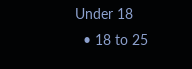Under 18
  • 18 to 25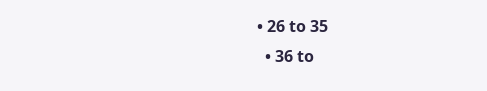• 26 to 35
  • 36 to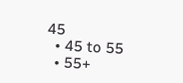45
  • 45 to 55
  • 55+